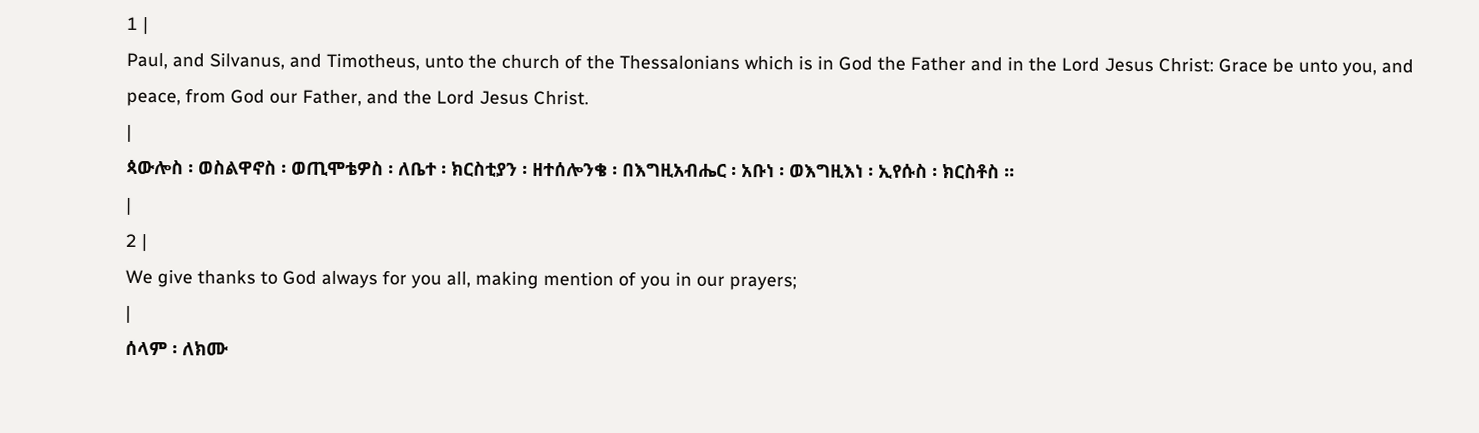1 |
Paul, and Silvanus, and Timotheus, unto the church of the Thessalonians which is in God the Father and in the Lord Jesus Christ: Grace be unto you, and peace, from God our Father, and the Lord Jesus Christ.
|
ጳውሎስ ፡ ወስልዋኖስ ፡ ወጢሞቴዎስ ፡ ለቤተ ፡ ክርስቲያን ፡ ዘተሰሎንቄ ፡ በእግዚአብሔር ፡ አቡነ ፡ ወእግዚእነ ፡ ኢየሱስ ፡ ክርስቶስ ።
|
2 |
We give thanks to God always for you all, making mention of you in our prayers;
|
ሰላም ፡ ለክሙ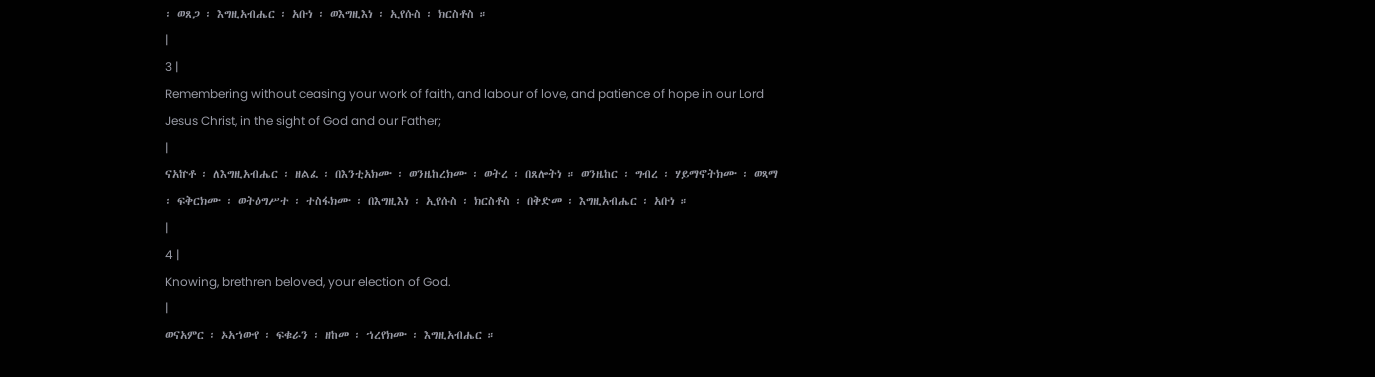፡ ወጸጋ ፡ እግዚአብሔር ፡ አቡነ ፡ ወእግዚእነ ፡ ኢየሱስ ፡ ክርስቶስ ።
|
3 |
Remembering without ceasing your work of faith, and labour of love, and patience of hope in our Lord Jesus Christ, in the sight of God and our Father;
|
ናአኵቶ ፡ ለእግዚአብሔር ፡ ዘልፈ ፡ በእንቲአክሙ ፡ ወንዜከረክሙ ፡ ወትረ ፡ በጸሎትነ ። ወንዜከር ፡ ግብረ ፡ ሃይማኖትክሙ ፡ ወጻማ ፡ ፍቅርክሙ ፡ ወትዕግሥተ ፡ ተስፋክሙ ፡ በእግዚእነ ፡ ኢየሱስ ፡ ክርስቶስ ፡ በቅድመ ፡ እግዚአብሔር ፡ አቡነ ።
|
4 |
Knowing, brethren beloved, your election of God.
|
ወናአምር ፡ ኦአኀውየ ፡ ፍቁራን ፡ ዘከመ ፡ ኀረየክሙ ፡ እግዚአብሔር ።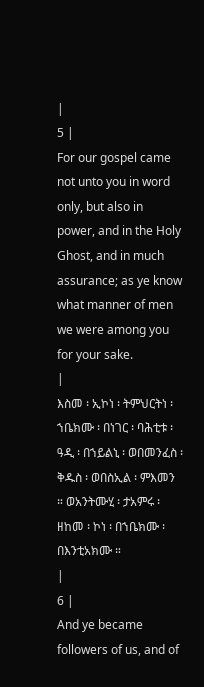|
5 |
For our gospel came not unto you in word only, but also in power, and in the Holy Ghost, and in much assurance; as ye know what manner of men we were among you for your sake.
|
እስመ ፡ ኢኮነ ፡ ትምህርትነ ፡ ኀቤክሙ ፡ በነገር ፡ ባሕቲቱ ፡ ዓዲ ፡ በኀይልኒ ፡ ወበመንፈስ ፡ ቅዱስ ፡ ወበስኢል ፡ ምእመን ። ወአንትሙሂ ፡ ታአምሩ ፡ ዘከመ ፡ ኮነ ፡ በኀቤክሙ ፡ በእንቲአክሙ ።
|
6 |
And ye became followers of us, and of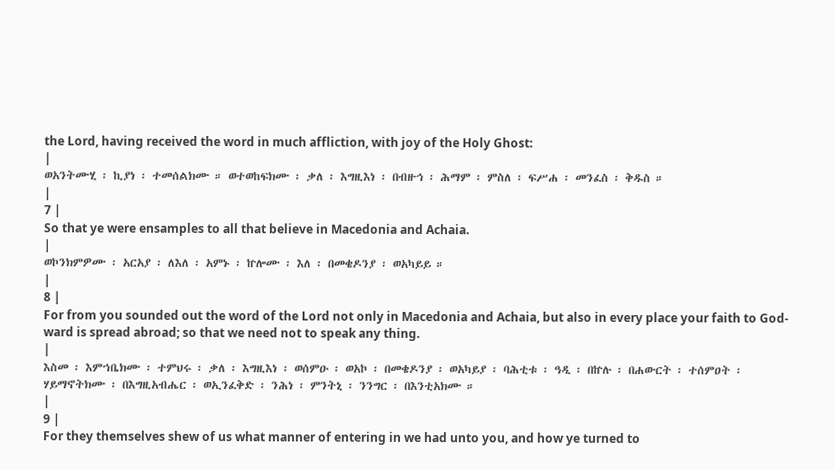the Lord, having received the word in much affliction, with joy of the Holy Ghost:
|
ወአንትሙሂ ፡ ኪያነ ፡ ተመሰልክሙ ። ወተወከፍክሙ ፡ ቃለ ፡ እግዚእነ ፡ በብዙኅ ፡ ሕማም ፡ ምስለ ፡ ፍሥሐ ፡ መንፈስ ፡ ቅዱስ ።
|
7 |
So that ye were ensamples to all that believe in Macedonia and Achaia.
|
ወኮንክምዎሙ ፡ አርአያ ፡ ለእለ ፡ አምኑ ፡ ኵሎሙ ፡ እለ ፡ በመቄዶንያ ፡ ወአካይይ ።
|
8 |
For from you sounded out the word of the Lord not only in Macedonia and Achaia, but also in every place your faith to God-ward is spread abroad; so that we need not to speak any thing.
|
እስመ ፡ እምኀቤክሙ ፡ ተምህሩ ፡ ቃለ ፡ እግዚእነ ፡ ወሰምዑ ፡ ወአኮ ፡ በመቄዶንያ ፡ ወአካይያ ፡ ባሕቲቱ ፡ ዓዲ ፡ በኵሉ ፡ በሐውርት ፡ ተሰምዐት ፡ ሃይማኖትክሙ ፡ በእግዚአብሔር ፡ ወኢንፈቅድ ፡ ንሕነ ፡ ምንትኒ ፡ ንንግር ፡ በእንቲአክሙ ።
|
9 |
For they themselves shew of us what manner of entering in we had unto you, and how ye turned to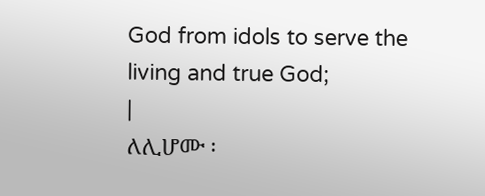God from idols to serve the living and true God;
|
ለሊሆሙ ፡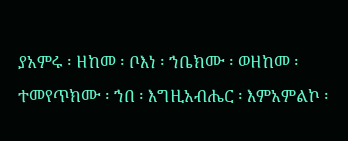ያአምሩ ፡ ዘከመ ፡ ቦእነ ፡ ኀቤክሙ ፡ ወዘከመ ፡ ተመየጥክሙ ፡ ኀበ ፡ እግዚአብሔር ፡ እምአምልኮ ፡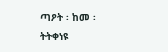ጣዖት ፡ ከመ ፡ ትትቀነዩ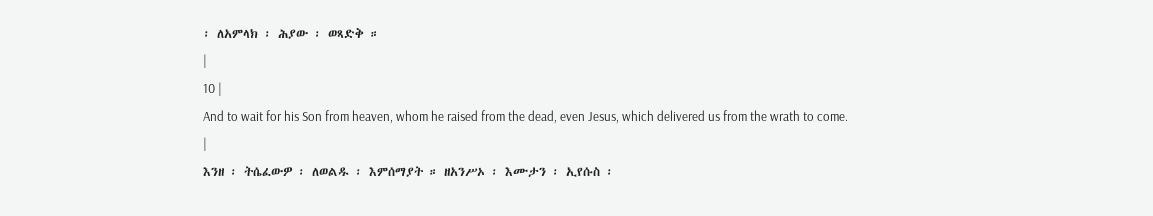፡ ለአምላክ ፡ ሕያው ፡ ወጻድቅ ።
|
10 |
And to wait for his Son from heaven, whom he raised from the dead, even Jesus, which delivered us from the wrath to come.
|
እንዘ ፡ ትሴፈውዎ ፡ ለወልዱ ፡ እምሰማያት ። ዘአንሥኦ ፡ እሙታን ፡ ኢየሱስ ፡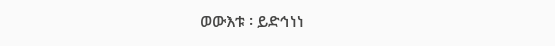ወውእቱ ፡ ይድኅነነ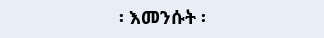፡ እመንሱት ፡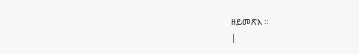ዘይመጽእ ።
|